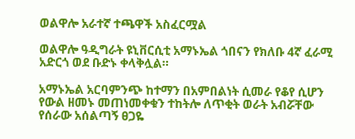ወልዋሎ አራተኛ ተጫዋች አስፈርሟል

ወልዋሎ ዓዲግራት ዩኒቨርሲቲ አማኑኤል ጎበናን የክለቡ 4ኛ ፈራሚ አድርጎ ወደ ቡድኑ ቀላቅሏል።

አማኑኤል አርባምንጭ ከተማን በአምበልነት ሲመራ የቆየ ሲሆን የውል ዘመኑ መጠነመቀቁን ተከትሎ ለጥቂት ወራት አብሯቸው የሰራው አሰልጣኝ ፀጋዬ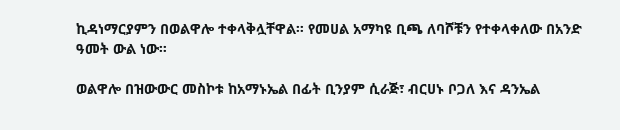ኪዳነማርያምን በወልዋሎ ተቀላቅሏቸዋል። የመሀል አማካዩ ቢጫ ለባሾቹን የተቀላቀለው በአንድ ዓመት ውል ነው።

ወልዋሎ በዝውውር መስኮቱ ከአማኑኤል በፊት ቢንያም ሲራጅ፣ ብርሀኑ ቦጋለ እና ዳንኤል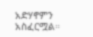አድሃኖምን አስፈርሟል።